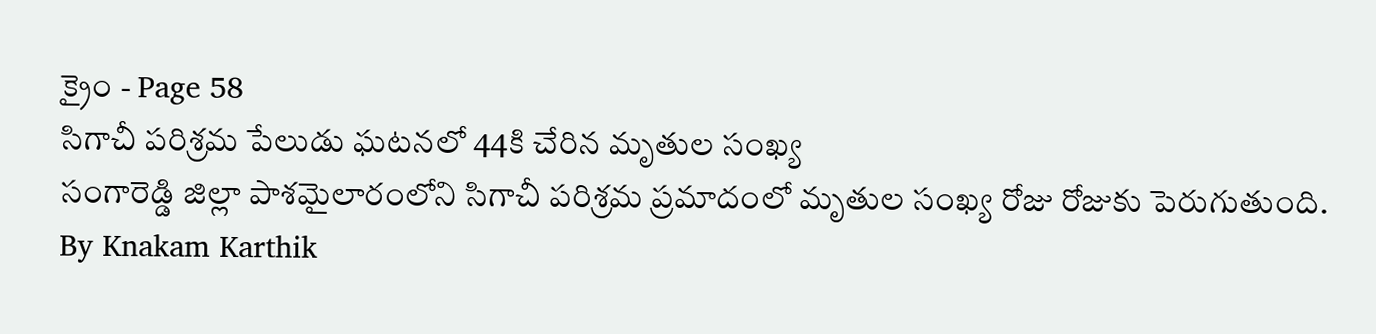క్రైం - Page 58
సిగాచీ పరిశ్రమ పేలుడు ఘటనలో 44కి చేరిన మృతుల సంఖ్య
సంగారెడ్డి జిల్లా పాశమైలారంలోని సిగాచీ పరిశ్రమ ప్రమాదంలో మృతుల సంఖ్య రోజు రోజుకు పెరుగుతుంది.
By Knakam Karthik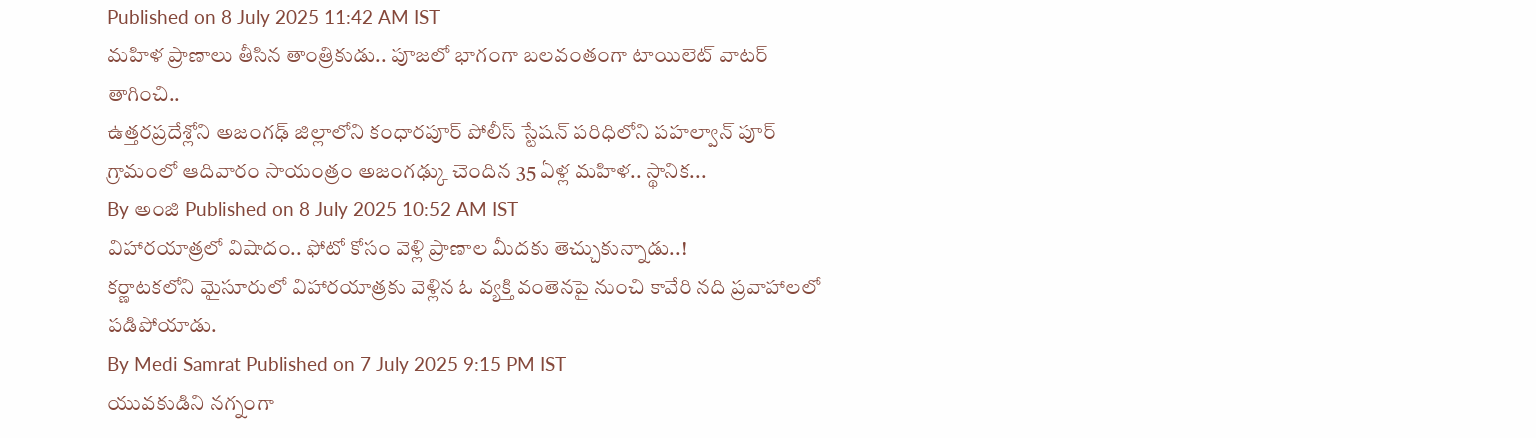Published on 8 July 2025 11:42 AM IST
మహిళ ప్రాణాలు తీసిన తాంత్రికుడు.. పూజలో భాగంగా బలవంతంగా టాయిలెట్ వాటర్ తాగించి..
ఉత్తరప్రదేశ్లోని అజంగఢ్ జిల్లాలోని కంధారపూర్ పోలీస్ స్టేషన్ పరిధిలోని పహల్వాన్ పూర్ గ్రామంలో ఆదివారం సాయంత్రం అజంగఢ్కు చెందిన 35 ఏళ్ల మహిళ.. స్థానిక...
By అంజి Published on 8 July 2025 10:52 AM IST
విహారయాత్రలో విషాదం.. ఫోటో కోసం వెళ్లి ప్రాణాల మీదకు తెచ్చుకున్నాడు..!
కర్ణాటకలోని మైసూరులో విహారయాత్రకు వెళ్లిన ఓ వ్యక్తి వంతెనపై నుంచి కావేరి నది ప్రవాహాలలో పడిపోయాడు.
By Medi Samrat Published on 7 July 2025 9:15 PM IST
యువకుడిని నగ్నంగా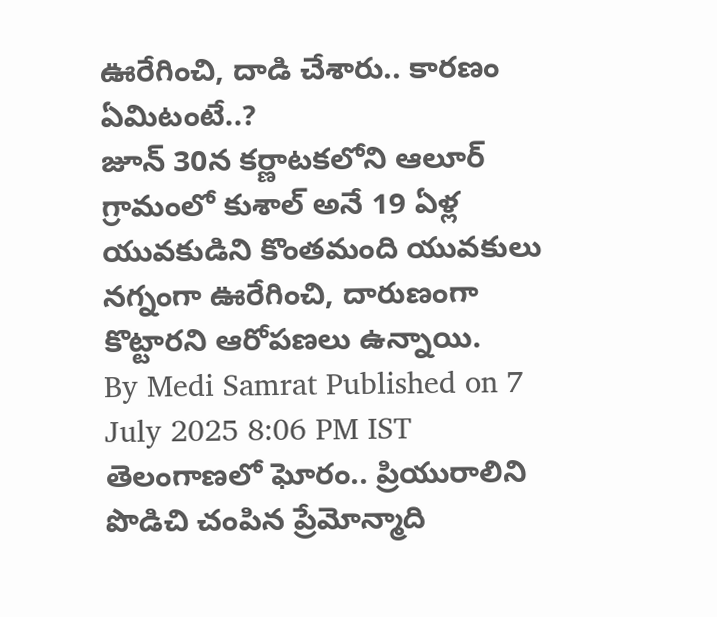ఊరేగించి, దాడి చేశారు.. కారణం ఏమిటంటే..?
జూన్ 30న కర్ణాటకలోని ఆలూర్ గ్రామంలో కుశాల్ అనే 19 ఏళ్ల యువకుడిని కొంతమంది యువకులు నగ్నంగా ఊరేగించి, దారుణంగా కొట్టారని ఆరోపణలు ఉన్నాయి.
By Medi Samrat Published on 7 July 2025 8:06 PM IST
తెలంగాణలో ఘోరం.. ప్రియురాలిని పొడిచి చంపిన ప్రేమోన్మాది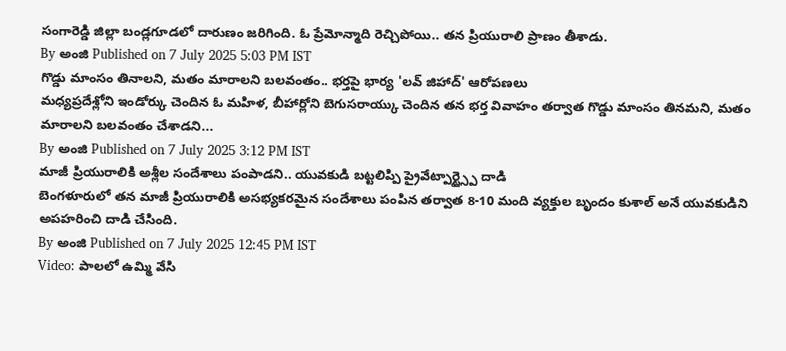సంగారెడ్డి జిల్లా బండ్లగూడలో దారుణం జరిగింది. ఓ ప్రేమోన్మాది రెచ్చిపోయి.. తన ప్రియురాలి ప్రాణం తీశాడు.
By అంజి Published on 7 July 2025 5:03 PM IST
గొడ్డు మాంసం తినాలని, మతం మారాలని బలవంతం.. భర్తపై భార్య 'లవ్ జిహాద్' ఆరోపణలు
మధ్యప్రదేశ్లోని ఇండోర్కు చెందిన ఓ మహిళ, బీహార్లోని బెగుసరాయ్కు చెందిన తన భర్త వివాహం తర్వాత గొడ్డు మాంసం తినమని, మతం మారాలని బలవంతం చేశాడని...
By అంజి Published on 7 July 2025 3:12 PM IST
మాజీ ప్రియురాలికి అశ్లీల సందేశాలు పంపాడని.. యువకుడి బట్టలిప్పి ప్రైవేట్పార్ట్స్పై దాడి
బెంగళూరులో తన మాజీ ప్రియురాలికి అసభ్యకరమైన సందేశాలు పంపిన తర్వాత 8-10 మంది వ్యక్తుల బృందం కుశాల్ అనే యువకుడిని అపహరించి దాడి చేసింది.
By అంజి Published on 7 July 2025 12:45 PM IST
Video: పాలలో ఉమ్మి వేసి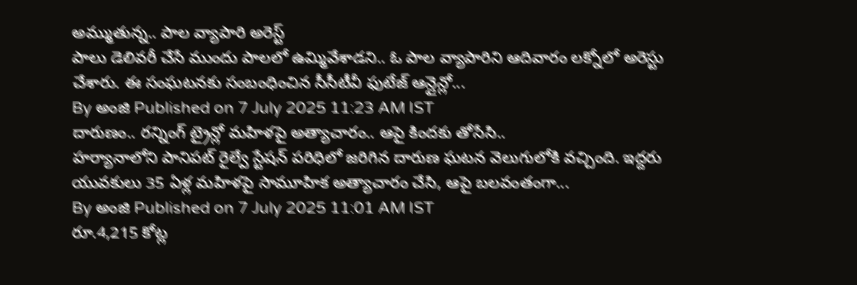అమ్ముతున్న.. పాల వ్యాపారి అరెస్ట్
పాలు డెలివరీ చేసే ముందు పాలలో ఉమ్మివేశాడని.. ఓ పాల వ్యాపారిని ఆదివారం లక్నోలో అరెస్టు చేశారు. ఈ సంఘటనకు సంబంధించిన సీసీటీవీ ఫుటేజ్ ఆన్లైన్లో...
By అంజి Published on 7 July 2025 11:23 AM IST
దారుణం.. రన్నింగ్ ట్రైన్లో మహిళపై అత్యాచారం.. ఆపై కిందకు తోసేసి..
హర్యానాలోని పానిపట్ రైల్వే స్టేషన్ పరిధిలో జరిగిన దారుణ ఘటన వెలుగులోకి వచ్చింది. ఇద్దరు యువకులు 35 ఏళ్ల మహిళపై సామూహిక అత్యాచారం చేసి, ఆపై బలవంతంగా...
By అంజి Published on 7 July 2025 11:01 AM IST
రూ.4,215 కోట్ల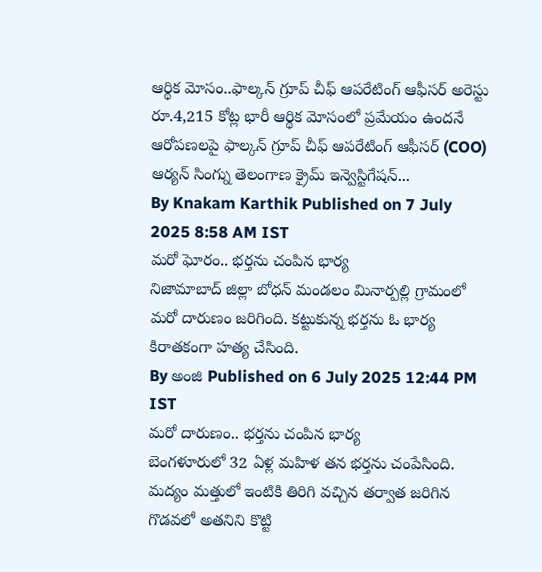ఆర్థిక మోసం..ఫాల్కన్ గ్రూప్ చీఫ్ ఆపరేటింగ్ ఆఫీసర్ అరెస్టు
రూ.4,215 కోట్ల భారీ ఆర్థిక మోసంలో ప్రమేయం ఉందనే ఆరోపణలపై ఫాల్కన్ గ్రూప్ చీఫ్ ఆపరేటింగ్ ఆఫీసర్ (COO) ఆర్యన్ సింగ్ను తెలంగాణ క్రైమ్ ఇన్వెస్టిగేషన్...
By Knakam Karthik Published on 7 July 2025 8:58 AM IST
మరో ఘోరం.. భర్తను చంపిన భార్య
నిజామాబాద్ జిల్లా బోధన్ మండలం మినార్పల్లి గ్రామంలో మరో దారుణం జరిగింది. కట్టుకున్న భర్తను ఓ భార్య కిరాతకంగా హత్య చేసింది.
By అంజి Published on 6 July 2025 12:44 PM IST
మరో దారుణం.. భర్తను చంపిన భార్య
బెంగళూరులో 32 ఏళ్ల మహిళ తన భర్తను చంపేసింది. మద్యం మత్తులో ఇంటికి తిరిగి వచ్చిన తర్వాత జరిగిన గొడవలో అతనిని కొట్టి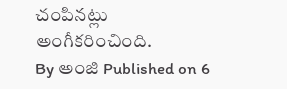చంపినట్లు అంగీకరించింది.
By అంజి Published on 6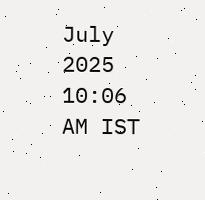July 2025 10:06 AM IST